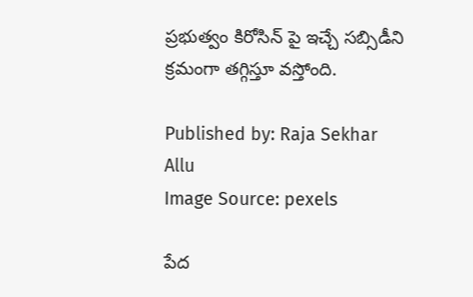ప్రభుత్వం కిరోసిన్ పై ఇచ్చే సబ్సిడీని క్రమంగా తగ్గిస్తూ వస్తోంది.

Published by: Raja Sekhar Allu
Image Source: pexels

పేద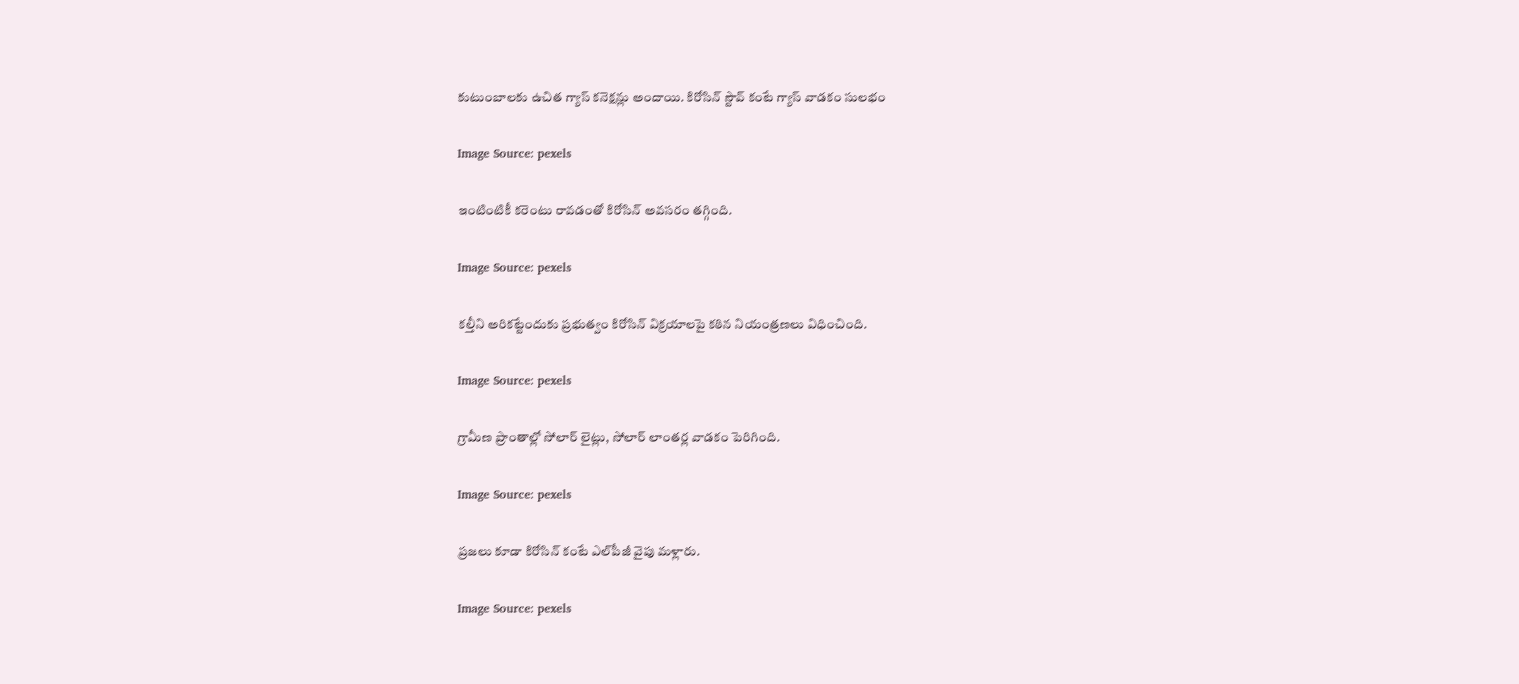కుటుంబాలకు ఉచిత గ్యాస్ కనెక్షన్లు అందాయి. కిరోసిన్ స్టౌవ్ కంటే గ్యాస్ వాడకం సులభం

Image Source: pexels

ఇంటింటికీ కరెంటు రావడంతో కిరోసిన్ అవసరం తగ్గింది.

Image Source: pexels

కల్తీని అరికట్టేందుకు ప్రభుత్వం కిరోసిన్ విక్రయాలపై కఠిన నియంత్రణలు విధించింది.

Image Source: pexels

గ్రామీణ ప్రాంతాల్లో సోలార్ లైట్లు, సోలార్ లాంతర్ల వాడకం పెరిగింది.

Image Source: pexels

ప్రజలు కూడా కిరోసిన్ కంటే ఎల్‌పీజీ వైపు మళ్లారు.

Image Source: pexels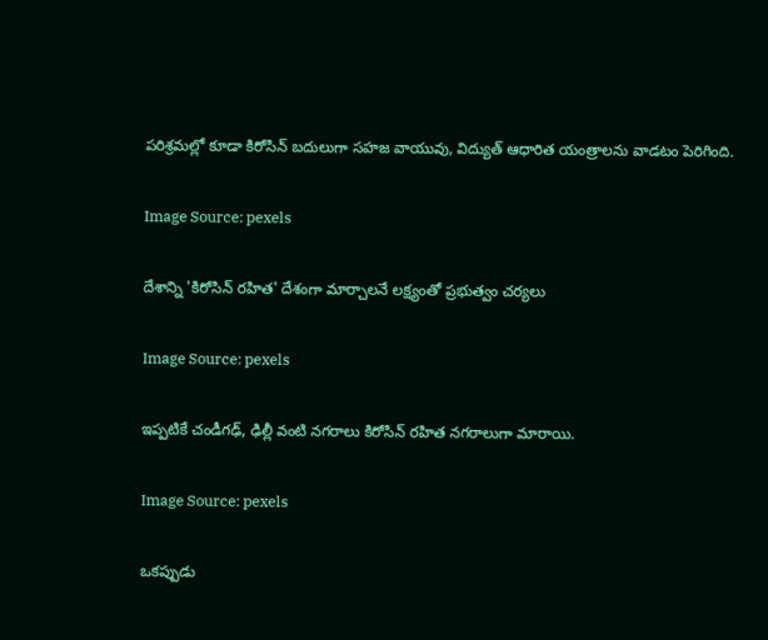పరిశ్రమల్లో కూడా కిరోసిన్ బదులుగా సహజ వాయువు, విద్యుత్ ఆధారిత యంత్రాలను వాడటం పెరిగింది.

Image Source: pexels

దేశాన్ని 'కిరోసిన్ రహిత' దేశంగా మార్చాలనే లక్ష్యంతో ప్రభుత్వం చర్యలు

Image Source: pexels

ఇప్పటికే చండీగఢ్, ఢిల్లీ వంటి నగరాలు కిరోసిన్ రహిత నగరాలుగా మారాయి.

Image Source: pexels

ఒకప్పుడు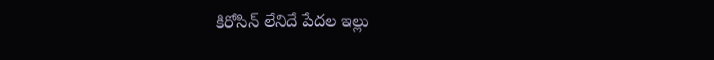కిరోసిన్ లేనిదే పేదల ఇల్లు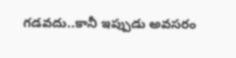గడవదు..కానీ ఇప్పుడు అవసరం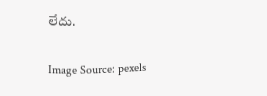లేదు.

Image Source: pexels